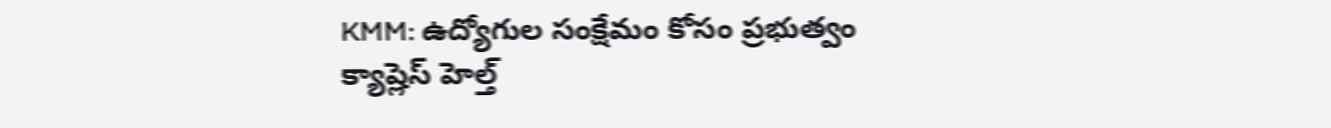KMM: ఉద్యోగుల సంక్షేమం కోసం ప్రభుత్వం క్యాష్లెస్ హెల్త్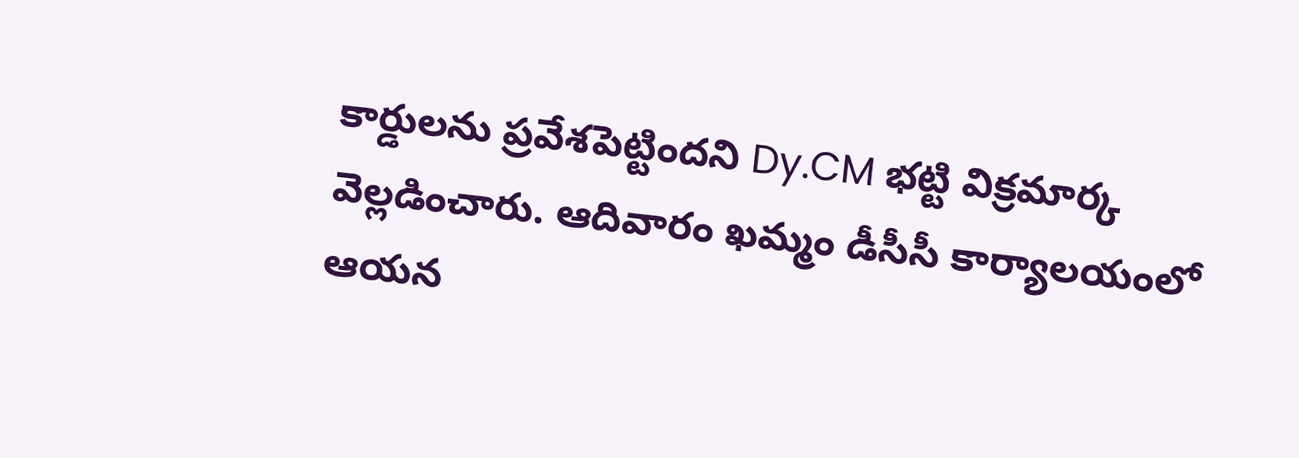కార్డులను ప్రవేశపెట్టిందని Dy.CM భట్టి విక్రమార్క వెల్లడించారు. ఆదివారం ఖమ్మం డీసీసీ కార్యాలయంలో ఆయన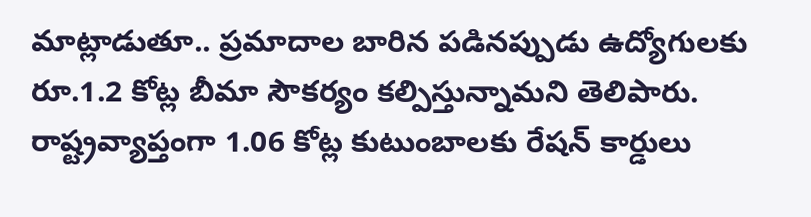మాట్లాడుతూ.. ప్రమాదాల బారిన పడినప్పుడు ఉద్యోగులకు రూ.1.2 కోట్ల బీమా సౌకర్యం కల్పిస్తున్నామని తెలిపారు. రాష్ట్రవ్యాప్తంగా 1.06 కోట్ల కుటుంబాలకు రేషన్ కార్డులు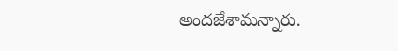అందజేశామన్నారు.